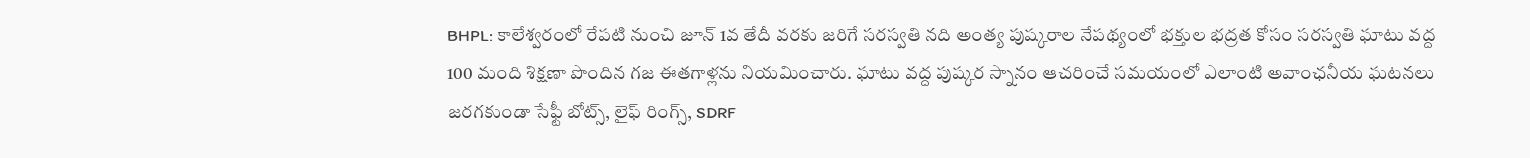BHPL: కాలేశ్వరంలో రేపటి నుంచి జూన్ 1వ తేదీ వరకు జరిగే సరస్వతి నది అంత్య పుష్కరాల నేపథ్యంలో భక్తుల భద్రత కోసం సరస్వతి ఘాటు వద్ద 100 మంది శిక్షణా పొందిన గజ ఈతగాళ్లను నియమించారు. ఘాటు వద్ద పుష్కర స్నానం ఆచరించే సమయంలో ఎలాంటి అవాంఛనీయ ఘటనలు జరగకుండా సేఫ్టీ బోట్స్, లైఫ్ రింగ్స్, SDRF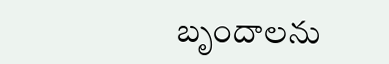బృందాలను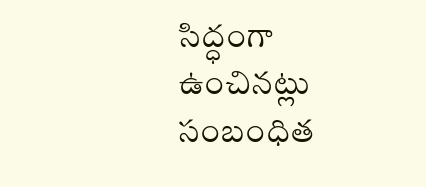సిద్ధంగా ఉంచినట్లు సంబంధిత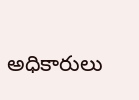అధికారులు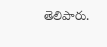తెలిపారు.